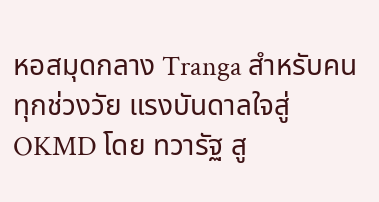หอสมุดกลาง Tranga สำหรับคนทุกช่วงวัย แรงบันดาลใจสู่ OKMD โดย ทวารัฐ สู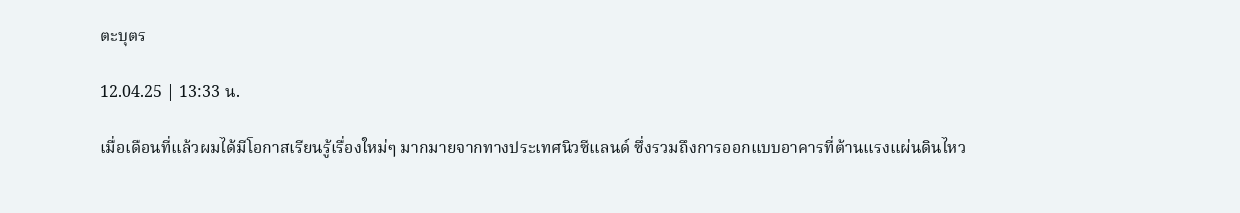ตะบุตร

12.04.25 | 13:33 น.

เมื่อเดือนที่แล้วผมได้มีโอกาสเรียนรู้เรื่องใหม่ๆ มากมายจากทางประเทศนิวซีแลนด์ ซึ่งรวมถึงการออกแบบอาคารที่ต้านแรงแผ่นดินไหว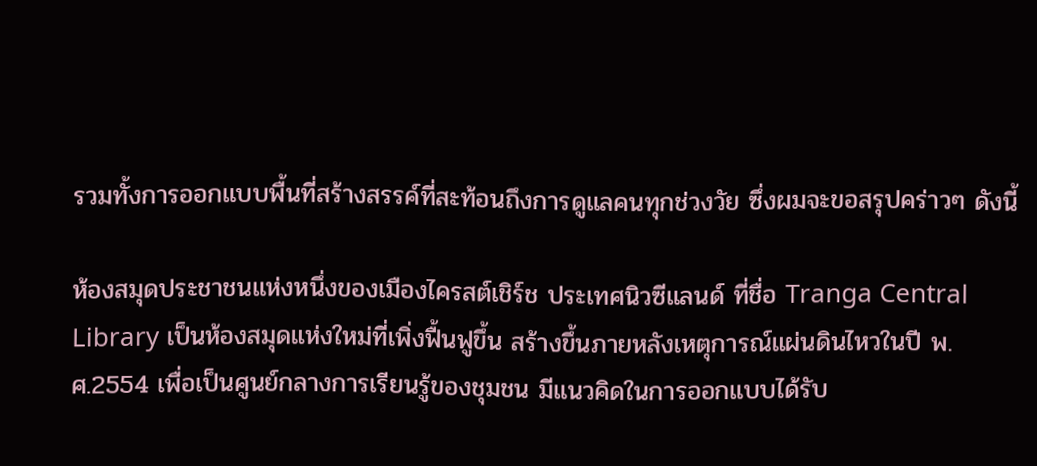รวมทั้งการออกแบบพื้นที่สร้างสรรค์ที่สะท้อนถึงการดูแลคนทุกช่วงวัย ซึ่งผมจะขอสรุปคร่าวๆ ดังนี้

ห้องสมุดประชาชนแห่งหนึ่งของเมืองไครสต์เชิร์ช ประเทศนิวซีแลนด์ ที่ชื่อ Tranga Central Library เป็นห้องสมุดแห่งใหม่ที่เพิ่งฟื้นฟูขึ้น สร้างขึ้นภายหลังเหตุการณ์แผ่นดินไหวในปี พ.ศ.2554 เพื่อเป็นศูนย์กลางการเรียนรู้ของชุมชน มีแนวคิดในการออกแบบได้รับ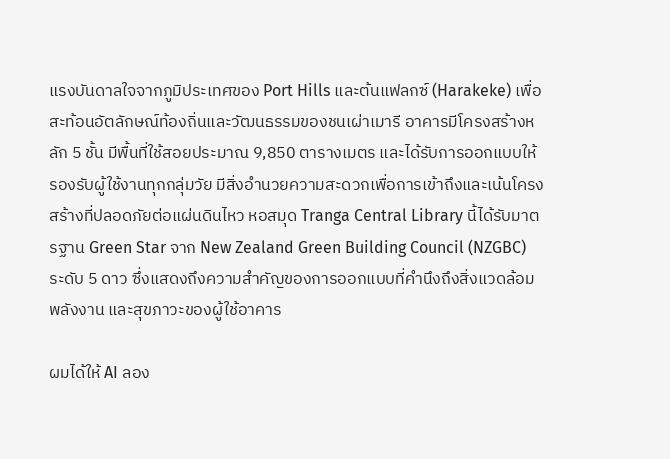แรงบันดาลใจจากภูมิประเทศของ Port Hills และต้นแฟลกซ์ (Harakeke) เพื่อสะท้อนอัตลักษณ์ท้องถิ่นและวัฒนธรรมของชนเผ่าเมารี อาคารมีโครงสร้างหลัก 5 ชั้น มีพื้นที่ใช้สอยประมาณ 9,850 ตารางเมตร และได้รับการออกแบบให้รองรับผู้ใช้งานทุกกลุ่มวัย มีสิ่งอำนวยความสะดวกเพื่อการเข้าถึงและเน้นโครงสร้างที่ปลอดภัยต่อแผ่นดินไหว หอสมุด Tranga Central Library นี้ได้รับมาตรฐาน Green Star จาก New Zealand Green Building Council (NZGBC) ระดับ 5 ดาว ซึ่งแสดงถึงความสำคัญของการออกแบบที่คำนึงถึงสิ่งแวดล้อม พลังงาน และสุขภาวะของผู้ใช้อาคาร

ผมได้ให้ AI ลอง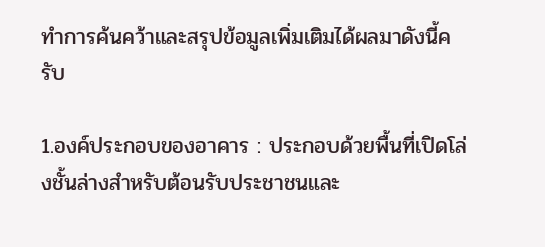ทำการค้นคว้าและสรุปข้อมูลเพิ่มเติมได้ผลมาดังนี้ครับ

1.องค์ประกอบของอาคาร : ประกอบด้วยพื้นที่เปิดโล่งชั้นล่างสำหรับต้อนรับประชาชนและ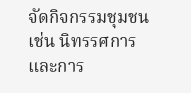จัดกิจกรรมชุมชน เช่น นิทรรศการและการ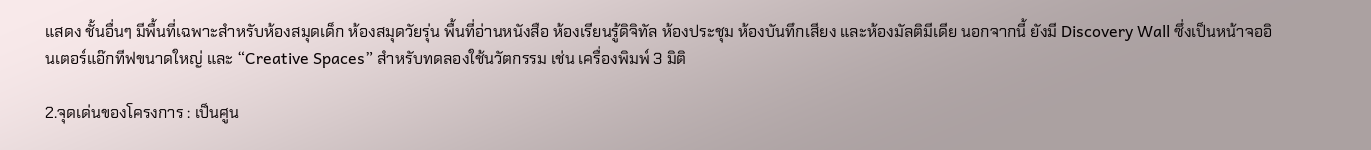แสดง ชั้นอื่นๆ มีพื้นที่เฉพาะสำหรับห้องสมุดเด็ก ห้องสมุดวัยรุ่น พื้นที่อ่านหนังสือ ห้องเรียนรู้ดิจิทัล ห้องประชุม ห้องบันทึกเสียง และห้องมัลติมีเดีย นอกจากนี้ ยังมี Discovery Wall ซึ่งเป็นหน้าจออินเตอร์แอ๊กทีฟขนาดใหญ่ และ “Creative Spaces” สำหรับทดลองใช้นวัตกรรม เช่น เครื่องพิมพ์ 3 มิติ

2.จุดเด่นของโครงการ : เป็นศูน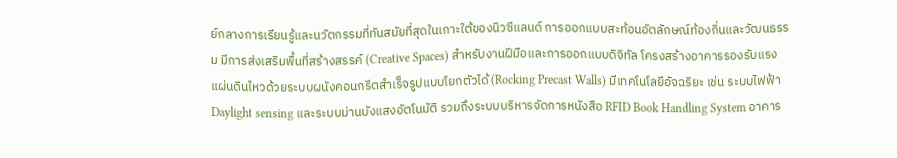ย์กลางการเรียนรู้และนวัตกรรมที่ทันสมัยที่สุดในเกาะใต้ของนิวซีแลนด์ การออกแบบสะท้อนอัตลักษณ์ท้องถิ่นและวัฒนธรรม มีการส่งเสริมพื้นที่สร้างสรรค์ (Creative Spaces) สำหรับงานฝีมือและการออกแบบดิจิทัล โครงสร้างอาคารรองรับแรงแผ่นดินไหวด้วยระบบผนังคอนกรีตสำเร็จรูปแบบโยกตัวได้ (Rocking Precast Walls) มีเทคโนโลยีอัจฉริยะ เช่น ระบบไฟฟ้า Daylight sensing และระบบม่านบังแสงอัตโนมัติ รวมถึงระบบบริหารจัดการหนังสือ RFID Book Handling System อาคาร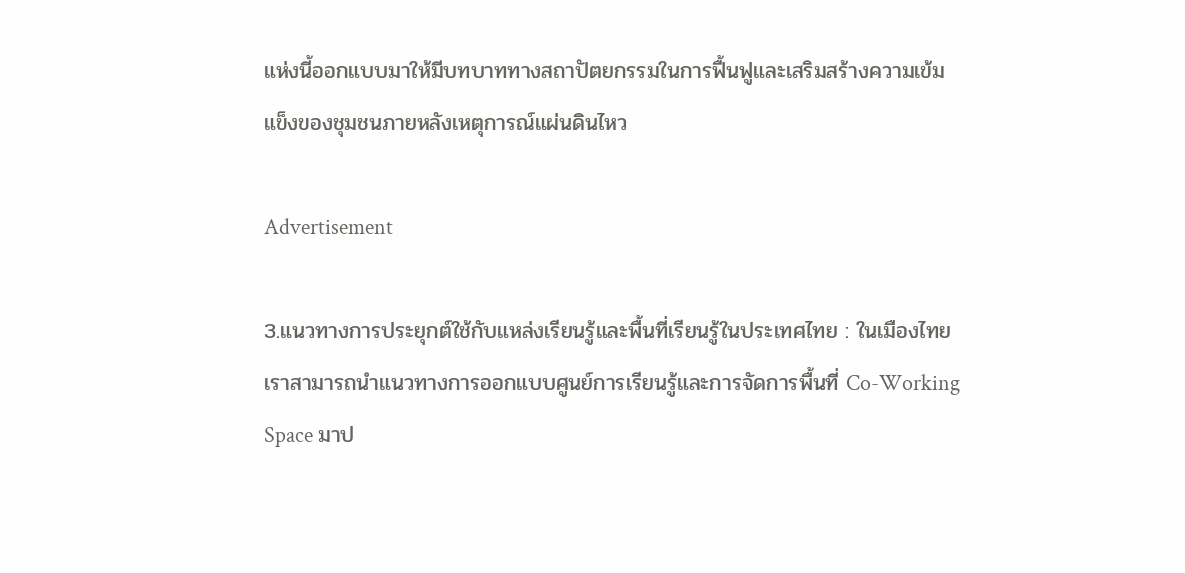แห่งนี้ออกแบบมาให้มีบทบาททางสถาปัตยกรรมในการฟื้นฟูและเสริมสร้างความเข้มแข็งของชุมชนภายหลังเหตุการณ์แผ่นดินไหว

Advertisement

3.แนวทางการประยุกต์ใช้กับแหล่งเรียนรู้และพื้นที่เรียนรู้ในประเทศไทย : ในเมืองไทยเราสามารถนำแนวทางการออกแบบศูนย์การเรียนรู้และการจัดการพื้นที่ Co-Working Space มาป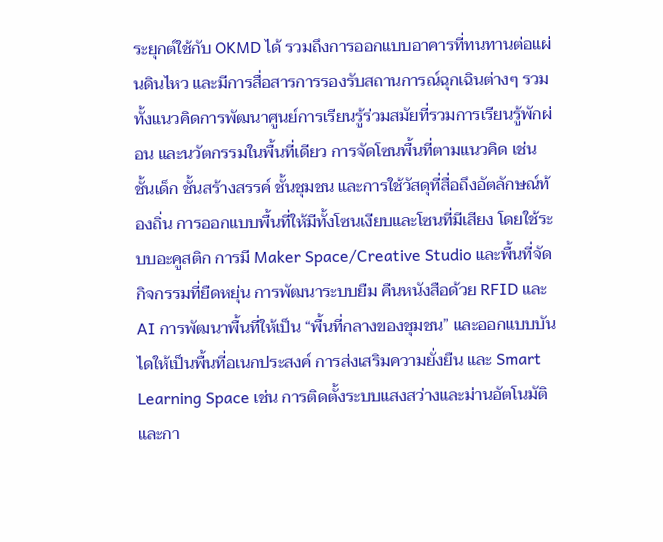ระยุกต์ใช้กับ OKMD ได้ รวมถึงการออกแบบอาคารที่ทนทานต่อแผ่นดินไหว และมีการสื่อสารการรองรับสถานการณ์ฉุกเฉินต่างๆ รวมทั้งแนวคิดการพัฒนาศูนย์การเรียนรู้ร่วมสมัยที่รวมการเรียนรู้พักผ่อน และนวัตกรรมในพื้นที่เดียว การจัดโซนพื้นที่ตามแนวคิด เช่น ชั้นเด็ก ชั้นสร้างสรรค์ ชั้นชุมชน และการใช้วัสดุที่สื่อถึงอัตลักษณ์ท้องถิ่น การออกแบบพื้นที่ให้มีทั้งโซนเงียบและโซนที่มีเสียง โดยใช้ระบบอะคูสติก การมี Maker Space/Creative Studio และพื้นที่จัดกิจกรรมที่ยืดหยุ่น การพัฒนาระบบยืม คืนหนังสือด้วย RFID และ AI การพัฒนาพื้นที่ให้เป็น “พื้นที่กลางของชุมชน” และออกแบบบันไดให้เป็นพื้นที่อเนกประสงค์ การส่งเสริมความยั่งยืน และ Smart Learning Space เช่น การติดตั้งระบบแสงสว่างและม่านอัตโนมัติ และกา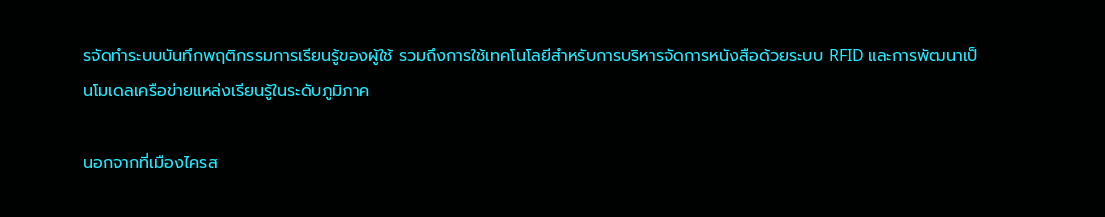รจัดทำระบบบันทึกพฤติกรรมการเรียนรู้ของผู้ใช้ รวมถึงการใช้เทคโนโลยีสำหรับการบริหารจัดการหนังสือด้วยระบบ RFID และการพัฒนาเป็นโมเดลเครือข่ายแหล่งเรียนรู้ในระดับภูมิภาค

นอกจากที่เมืองไครส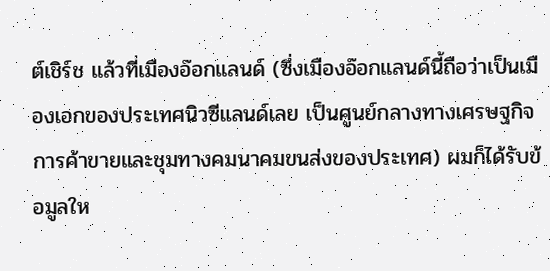ต์เชิร์ช แล้วที่เมืองอ๊อกแลนด์ (ซึ่งเมืองอ๊อกแลนด์นี้ถือว่าเป็นเมืองเอกของประเทศนิวซีแลนด์เลย เป็นศูนย์กลางทางเศรษฐกิจ การค้าขายและชุมทางคมนาคมขนส่งของประเทศ) ผมก็ได้รับข้อมูลให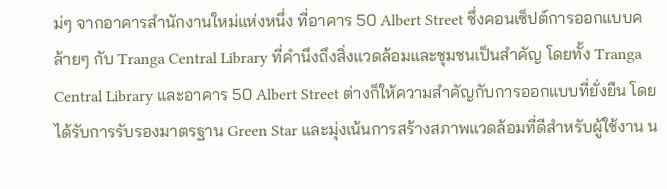ม่ๆ จากอาคารสำนักงานใหม่แห่งหนึ่ง ที่อาคาร 50 Albert Street ซึ่งคอนเซ็ปต์การออกแบบคล้ายๆ กับ Tranga Central Library ที่คำนึงถึงสิ่งแวดล้อมและชุมชนเป็นสำคัญ โดยทั้ง Tranga Central Library และอาคาร 50 Albert Street ต่างก็ให้ความสำคัญกับการออกแบบที่ยั่งยืน โดยได้รับการรับรองมาตรฐาน Green Star และมุ่งเน้นการสร้างสภาพแวดล้อมที่ดีสำหรับผู้ใช้งาน น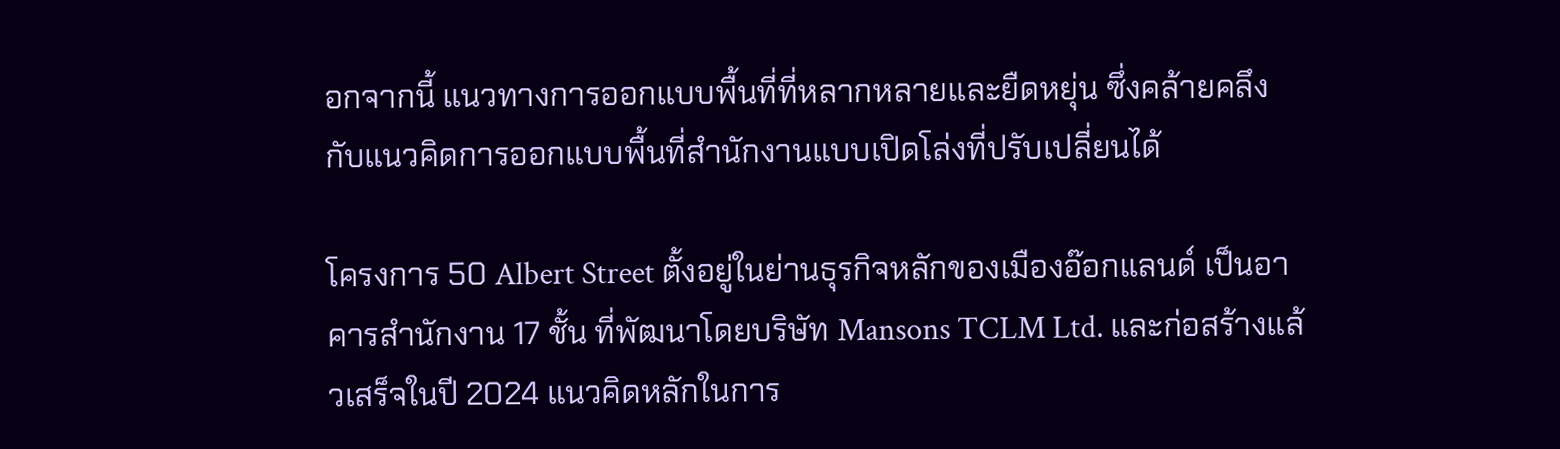อกจากนี้ แนวทางการออกแบบพื้นที่ที่หลากหลายและยืดหยุ่น ซึ่งคล้ายคลึงกับแนวคิดการออกแบบพื้นที่สำนักงานแบบเปิดโล่งที่ปรับเปลี่ยนได้

โครงการ 50 Albert Street ตั้งอยู่ในย่านธุรกิจหลักของเมืองอ๊อกแลนด์ เป็นอาคารสำนักงาน 17 ชั้น ที่พัฒนาโดยบริษัท Mansons TCLM Ltd. และก่อสร้างแล้วเสร็จในปี 2024 แนวคิดหลักในการ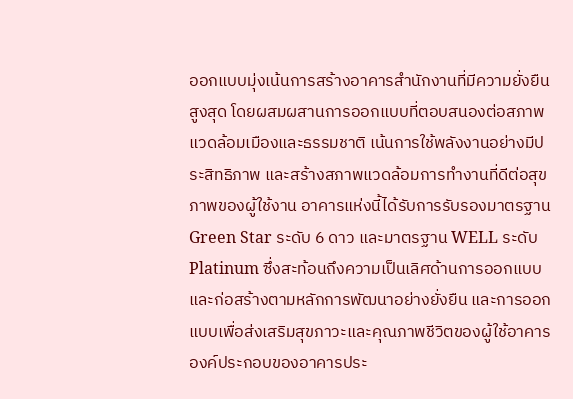ออกแบบมุ่งเน้นการสร้างอาคารสำนักงานที่มีความยั่งยืนสูงสุด โดยผสมผสานการออกแบบที่ตอบสนองต่อสภาพแวดล้อมเมืองและธรรมชาติ เน้นการใช้พลังงานอย่างมีประสิทธิภาพ และสร้างสภาพแวดล้อมการทำงานที่ดีต่อสุขภาพของผู้ใช้งาน อาคารแห่งนี้ได้รับการรับรองมาตรฐาน Green Star ระดับ 6 ดาว และมาตรฐาน WELL ระดับ Platinum ซึ่งสะท้อนถึงความเป็นเลิศด้านการออกแบบและก่อสร้างตามหลักการพัฒนาอย่างยั่งยืน และการออกแบบเพื่อส่งเสริมสุขภาวะและคุณภาพชีวิตของผู้ใช้อาคาร องค์ประกอบของอาคารประ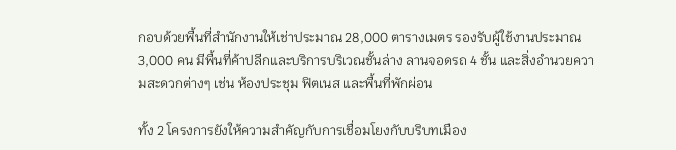กอบด้วยพื้นที่สำนักงานให้เช่าประมาณ 28,000 ตารางเมตร รองรับผู้ใช้งานประมาณ 3,000 คน มีพื้นที่ค้าปลีกและบริการบริเวณชั้นล่าง ลานจอดรถ 4 ชั้น และสิ่งอำนวยความสะดวกต่างๆ เช่น ห้องประชุม ฟิตเนส และพื้นที่พักผ่อน

ทั้ง 2 โครงการยังให้ความสำคัญกับการเชื่อมโยงกับบริบทเมือง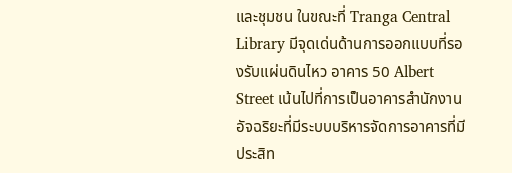และชุมชน ในขณะที่ Tranga Central Library มีจุดเด่นด้านการออกแบบที่รองรับแผ่นดินไหว อาคาร 50 Albert Street เน้นไปที่การเป็นอาคารสำนักงานอัจฉริยะที่มีระบบบริหารจัดการอาคารที่มีประสิท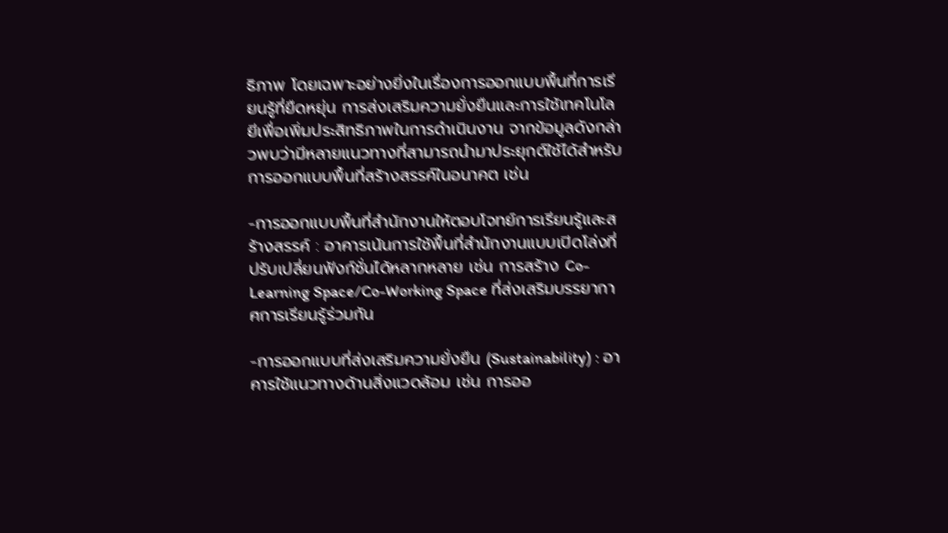ธิภาพ โดยเฉพาะอย่างยิ่งในเรื่องการออกแบบพื้นที่การเรียนรู้ที่ยืดหยุ่น การส่งเสริมความยั่งยืนและการใช้เทคโนโลยีเพื่อเพิ่มประสิทธิภาพในการดำเนินงาน จากข้อมูลดังกล่าวพบว่ามีหลายแนวทางที่สามารถนำมาประยุกต์ใช้ได้สำหรับการออกแบบพื้นที่สร้างสรรค์ในอนาคต เช่น

-การออกแบบพื้นที่สำนักงานให้ตอบโจทย์การเรียนรู้และสร้างสรรค์ : อาคารเน้นการใช้พื้นที่สำนักงานแบบเปิดโล่งที่ปรับเปลี่ยนฟังก์ชั่นได้หลากหลาย เช่น การสร้าง Co-Learning Space/Co-Working Space ที่ส่งเสริมบรรยากาศการเรียนรู้ร่วมกัน

-การออกแบบที่ส่งเสริมความยั่งยืน (Sustainability) : อาคารใช้แนวทางด้านสิ่งแวดล้อม เช่น การออ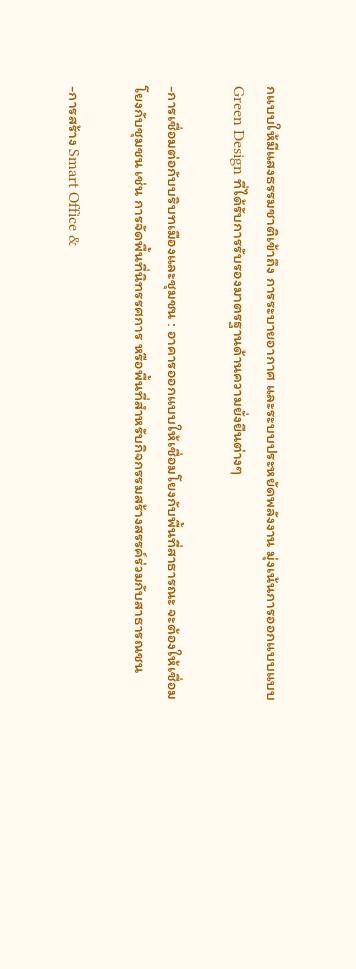กแบบให้มีแสงธรรมชาติเข้าถึง การระบายอากาศ และระบบประหยัดพลังงาน มุ่งเน้นการออกแบบแบบ Green Design ที่ได้รับการรับรองมาตรฐานด้านความยั่งยืนต่างๆ

-การเชื่อมต่อกับบริบทเมืองและชุมชน : อาคารออกแบบให้เชื่อมโยงกับพื้นที่สาธารณะ จะต้องให้เชื่อมโยงกับชุมชน เช่น การจัดพื้นที่นิทรรศการ หรือพื้นที่สำหรับกิจกรรมสร้างสรรค์ร่วมกับสาธารณชน

-การสร้าง Smart Office &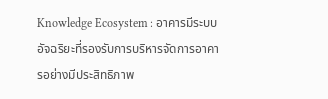Knowledge Ecosystem : อาคารมีระบบอัจฉริยะที่รองรับการบริหารจัดการอาคารอย่างมีประสิทธิภาพ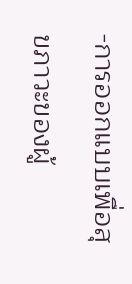-การออกแบบเพื่อสุขภาวะของผู้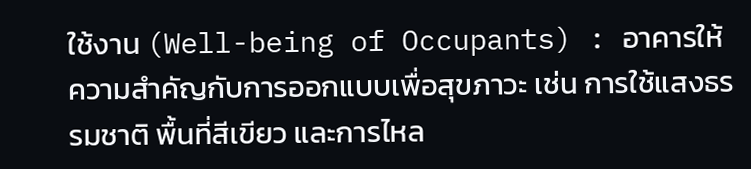ใช้งาน (Well-being of Occupants) : อาคารให้ความสำคัญกับการออกแบบเพื่อสุขภาวะ เช่น การใช้แสงธรรมชาติ พื้นที่สีเขียว และการไหล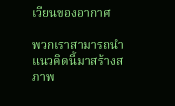เวียนของอากาศ

พวกเราสามารถนำแนวคิดนี้มาสร้างสภาพ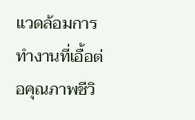แวดล้อมการทำงานที่เอื้อต่อคุณภาพชีวิ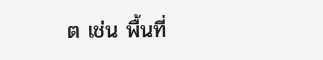ต เช่น พื้นที่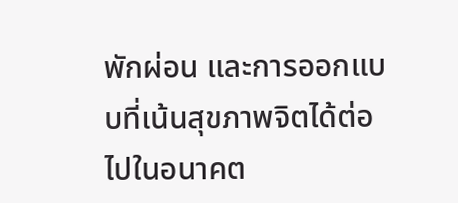พักผ่อน และการออกแบบที่เน้นสุขภาพจิตได้ต่อไปในอนาคต